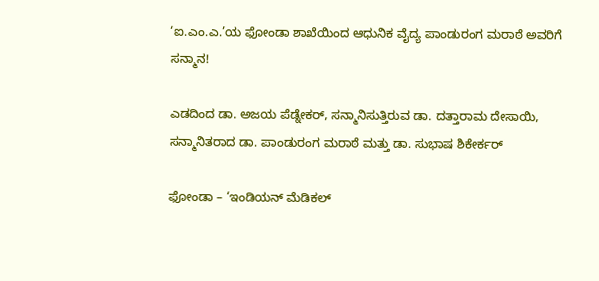‘ಐ.ಎಂ.ಎ.’ಯ ಫೋಂಡಾ ಶಾಖೆಯಿಂದ ಆಧುನಿಕ ವೈದ್ಯ ಪಾಂಡುರಂಗ ಮರಾಠೆ ಅವರಿಗೆ ಸನ್ಮಾನ!

ಎಡದಿಂದ ಡಾ. ಅಜಯ ಪೆಡ್ನೇಕರ್, ಸನ್ಮಾನಿಸುತ್ತಿರುವ ಡಾ. ದತ್ತಾರಾಮ ದೇಸಾಯಿ, ಸನ್ಮಾನಿತರಾದ ಡಾ. ಪಾಂಡುರಂಗ ಮರಾಠೆ ಮತ್ತು ಡಾ. ಸುಭಾಷ ಶಿಕೇರ್ಕರ್

ಫೋಂಡಾ – ‘ಇಂಡಿಯನ್ ಮೆಡಿಕಲ್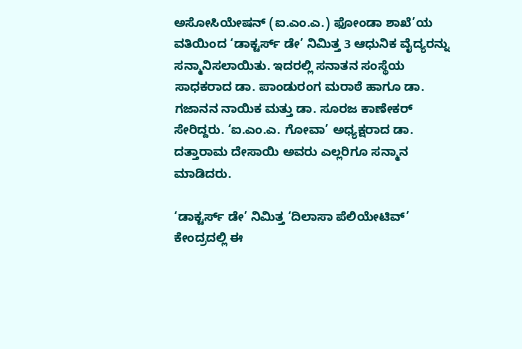ಅಸೋಸಿಯೇಷನ್ (ಐ.ಎಂ.ಎ.) ಫೋಂಡಾ ಶಾಖೆ’ಯ ವತಿಯಿಂದ ‘ಡಾಕ್ಟರ್ಸ್ ಡೇ’ ನಿಮಿತ್ತ 3 ಆಧುನಿಕ ವೈದ್ಯರನ್ನು ಸನ್ಮಾನಿಸಲಾಯಿತು. ಇದರಲ್ಲಿ ಸನಾತನ ಸಂಸ್ಥೆಯ ಸಾಧಕರಾದ ಡಾ. ಪಾಂಡುರಂಗ ಮರಾಠೆ ಹಾಗೂ ಡಾ. ಗಜಾನನ ನಾಯಿಕ ಮತ್ತು ಡಾ. ಸೂರಜ ಕಾಣೇಕರ್ ಸೇರಿದ್ದರು. ‘ಐ.ಎಂ.ಎ. ಗೋವಾ’ ಅಧ್ಯಕ್ಷರಾದ ಡಾ. ದತ್ತಾರಾಮ ದೇಸಾಯಿ ಅವರು ಎಲ್ಲರಿಗೂ ಸನ್ಮಾನ ಮಾಡಿದರು.

‘ಡಾಕ್ಟರ್ಸ್ ಡೇ’ ನಿಮಿತ್ತ ‘ದಿಲಾಸಾ ಪೆಲಿಯೇಟಿವ್’ ಕೇಂದ್ರದಲ್ಲಿ ಈ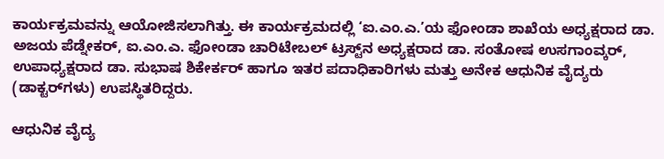ಕಾರ್ಯಕ್ರಮವನ್ನು ಆಯೋಜಿಸಲಾಗಿತ್ತು. ಈ ಕಾರ್ಯಕ್ರಮದಲ್ಲಿ ‘ಐ.ಎಂ.ಎ.’ಯ ಫೋಂಡಾ ಶಾಖೆಯ ಅಧ್ಯಕ್ಷರಾದ ಡಾ. ಅಜಯ ಪೆಡ್ನೇಕರ್, ಐ.ಎಂ.ಎ. ಫೋಂಡಾ ಚಾರಿಟೇಬಲ್ ಟ್ರಸ್ಟ್‌ನ ಅಧ್ಯಕ್ಷರಾದ ಡಾ. ಸಂತೋಷ ಉಸಗಾಂವ್ಕರ್, ಉಪಾಧ್ಯಕ್ಷರಾದ ಡಾ. ಸುಭಾಷ ಶಿಕೇರ್ಕರ್ ಹಾಗೂ ಇತರ ಪದಾಧಿಕಾರಿಗಳು ಮತ್ತು ಅನೇಕ ಆಧುನಿಕ ವೈದ್ಯರು (ಡಾಕ್ಟರ್‌ಗಳು) ಉಪಸ್ಥಿತರಿದ್ದರು.

ಆಧುನಿಕ ವೈದ್ಯ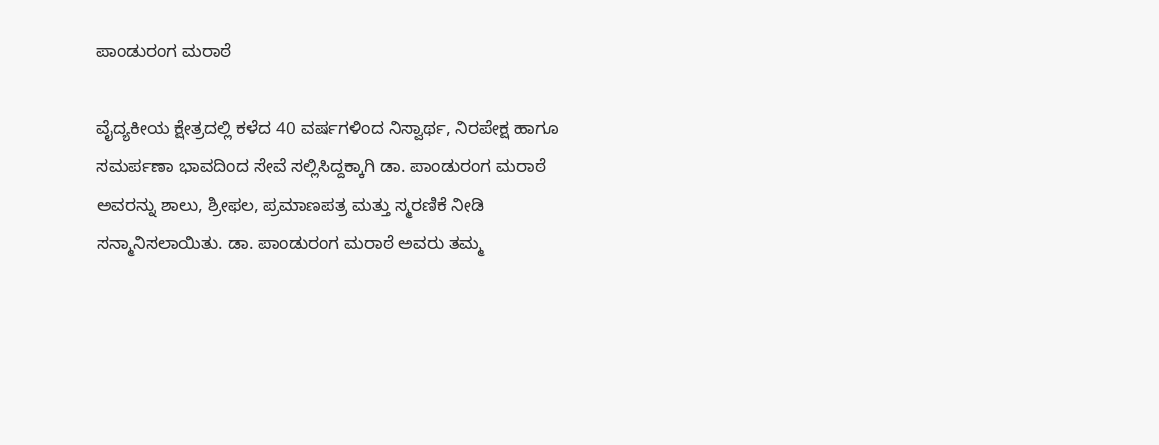ಪಾಂಡುರಂಗ ಮರಾಠೆ

ವೈದ್ಯಕೀಯ ಕ್ಷೇತ್ರದಲ್ಲಿ ಕಳೆದ 40 ವರ್ಷಗಳಿಂದ ನಿಸ್ವಾರ್ಥ, ನಿರಪೇಕ್ಷ ಹಾಗೂ ಸಮರ್ಪಣಾ ಭಾವದಿಂದ ಸೇವೆ ಸಲ್ಲಿಸಿದ್ದಕ್ಕಾಗಿ ಡಾ. ಪಾಂಡುರಂಗ ಮರಾಠೆ ಅವರನ್ನು ಶಾಲು, ಶ್ರೀಫಲ, ಪ್ರಮಾಣಪತ್ರ ಮತ್ತು ಸ್ಮರಣಿಕೆ ನೀಡಿ ಸನ್ಮಾನಿಸಲಾಯಿತು. ಡಾ. ಪಾಂಡುರಂಗ ಮರಾಠೆ ಅವರು ತಮ್ಮ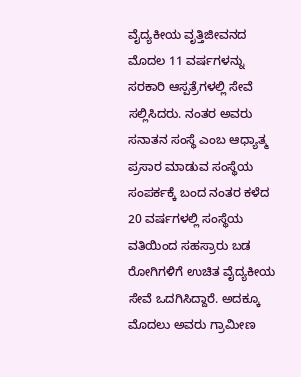ವೈದ್ಯಕೀಯ ವೃತ್ತಿಜೀವನದ ಮೊದಲ 11 ವರ್ಷಗಳನ್ನು ಸರಕಾರಿ ಆಸ್ಪತ್ರೆಗಳಲ್ಲಿ ಸೇವೆ ಸಲ್ಲಿಸಿದರು. ನಂತರ ಅವರು ಸನಾತನ ಸಂಸ್ಥೆ ಎಂಬ ಆಧ್ಯಾತ್ಮ ಪ್ರಸಾರ ಮಾಡುವ ಸಂಸ್ಥೆಯ ಸಂಪರ್ಕಕ್ಕೆ ಬಂದ ನಂತರ ಕಳೆದ 20 ವರ್ಷಗಳಲ್ಲಿ ಸಂಸ್ಥೆಯ ವತಿಯಿಂದ ಸಹಸ್ರಾರು ಬಡ ರೋಗಿಗಳಿಗೆ ಉಚಿತ ವೈದ್ಯಕೀಯ ಸೇವೆ ಒದಗಿಸಿದ್ದಾರೆ. ಅದಕ್ಕೂ ಮೊದಲು ಅವರು ಗ್ರಾಮೀಣ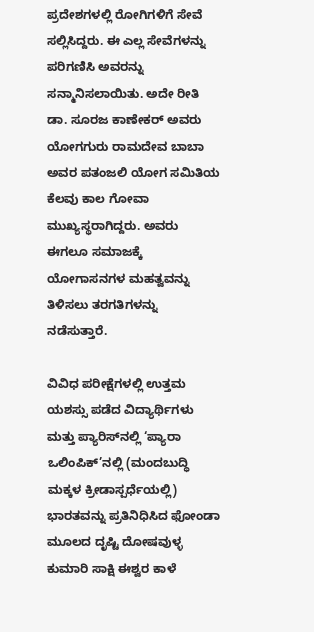ಪ್ರದೇಶಗಳಲ್ಲಿ ರೋಗಿಗಳಿಗೆ ಸೇವೆ ಸಲ್ಲಿಸಿದ್ದರು. ಈ ಎಲ್ಲ ಸೇವೆಗಳನ್ನು ಪರಿಗಣಿಸಿ ಅವರನ್ನು ಸನ್ಮಾನಿಸಲಾಯಿತು. ಅದೇ ರೀತಿ ಡಾ. ಸೂರಜ ಕಾಣೇಕರ್ ಅವರು ಯೋಗಗುರು ರಾಮದೇವ ಬಾಬಾ ಅವರ ಪತಂಜಲಿ ಯೋಗ ಸಮಿತಿಯ ಕೆಲವು ಕಾಲ ಗೋವಾ ಮುಖ್ಯಸ್ಥರಾಗಿದ್ದರು. ಅವರು ಈಗಲೂ ಸಮಾಜಕ್ಕೆ ಯೋಗಾಸನಗಳ ಮಹತ್ವವನ್ನು ತಿಳಿಸಲು ತರಗತಿಗಳನ್ನು ನಡೆಸುತ್ತಾರೆ.

ವಿವಿಧ ಪರೀಕ್ಷೆಗಳಲ್ಲಿ ಉತ್ತಮ ಯಶಸ್ಸು ಪಡೆದ ವಿದ್ಯಾರ್ಥಿಗಳು ಮತ್ತು ಪ್ಯಾರಿಸ್‌ನಲ್ಲಿ ‘ಪ್ಯಾರಾ ಒಲಿಂಪಿಕ್’ನಲ್ಲಿ (ಮಂದಬುದ್ಧಿ ಮಕ್ಕಳ ಕ್ರೀಡಾಸ್ಪರ್ಧೆಯಲ್ಲಿ) ಭಾರತವನ್ನು ಪ್ರತಿನಿಧಿಸಿದ ಫೋಂಡಾ ಮೂಲದ ದೃಷ್ಟಿ ದೋಷವುಳ್ಳ ಕುಮಾರಿ ಸಾಕ್ಷಿ ಈಶ್ವರ ಕಾಳೆ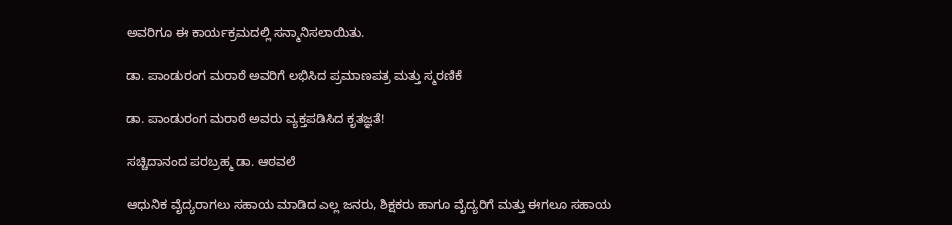ಅವರಿಗೂ ಈ ಕಾರ್ಯಕ್ರಮದಲ್ಲಿ ಸನ್ಮಾನಿಸಲಾಯಿತು.

ಡಾ. ಪಾಂಡುರಂಗ ಮರಾಠೆ ಅವರಿಗೆ ಲಭಿಸಿದ ಪ್ರಮಾಣಪತ್ರ ಮತ್ತು ಸ್ಮರಣಿಕೆ

ಡಾ. ಪಾಂಡುರಂಗ ಮರಾಠೆ ಅವರು ವ್ಯಕ್ತಪಡಿಸಿದ ಕೃತಜ್ಞತೆ!

ಸಚ್ಚಿದಾನಂದ ಪರಬ್ರಹ್ಮ ಡಾ. ಆಠವಲೆ

ಆಧುನಿಕ ವೈದ್ಯರಾಗಲು ಸಹಾಯ ಮಾಡಿದ ಎಲ್ಲ ಜನರು, ಶಿಕ್ಷಕರು ಹಾಗೂ ವೈದ್ಯರಿಗೆ ಮತ್ತು ಈಗಲೂ ಸಹಾಯ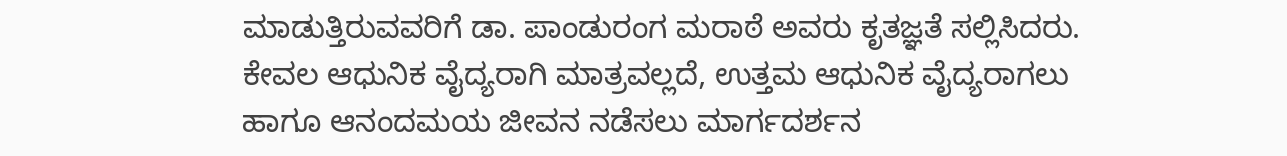ಮಾಡುತ್ತಿರುವವರಿಗೆ ಡಾ. ಪಾಂಡುರಂಗ ಮರಾಠೆ ಅವರು ಕೃತಜ್ಞತೆ ಸಲ್ಲಿಸಿದರು. ಕೇವಲ ಆಧುನಿಕ ವೈದ್ಯರಾಗಿ ಮಾತ್ರವಲ್ಲದೆ, ಉತ್ತಮ ಆಧುನಿಕ ವೈದ್ಯರಾಗಲು ಹಾಗೂ ಆನಂದಮಯ ಜೀವನ ನಡೆಸಲು ಮಾರ್ಗದರ್ಶನ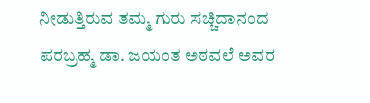ನೀಡುತ್ತಿರುವ ತಮ್ಮ ಗುರು ಸಚ್ಚಿದಾನಂದ ಪರಬ್ರಹ್ಮ ಡಾ. ಜಯಂತ ಅಠವಲೆ ಅವರ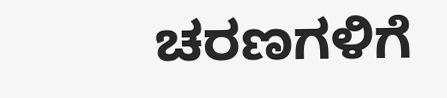ಚರಣಗಳಿಗೆ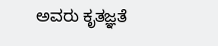ಅವರು ಕೃತಜ್ಞತೆ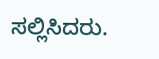ಸಲ್ಲಿಸಿದರು.